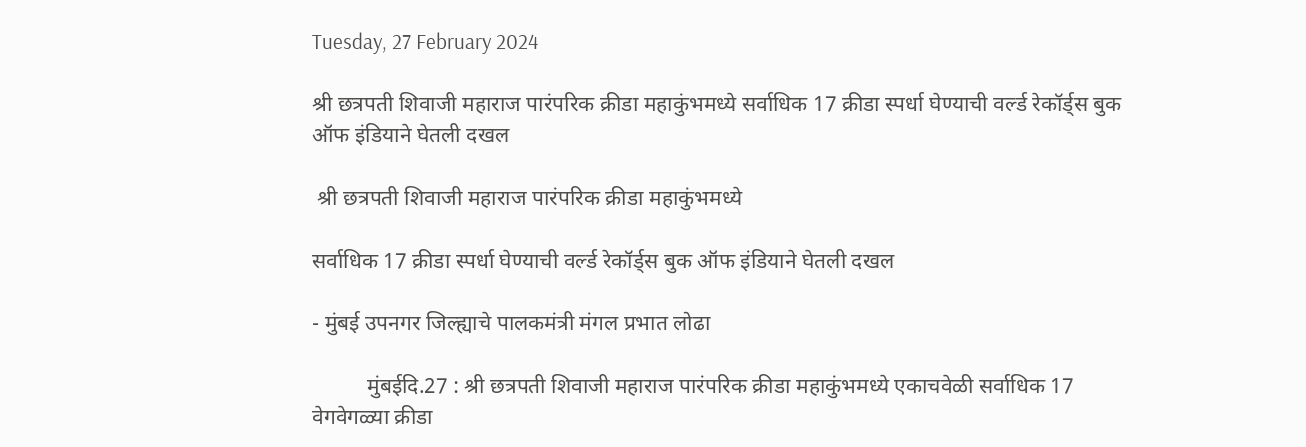Tuesday, 27 February 2024

श्री छत्रपती शिवाजी महाराज पारंपरिक क्रीडा महाकुंभमध्ये सर्वाधिक 17 क्रीडा स्पर्धा घेण्याची वर्ल्ड रेकॉर्ड्स बुक ऑफ इंडियाने घेतली दखल

 श्री छत्रपती शिवाजी महाराज पारंपरिक क्रीडा महाकुंभमध्ये

सर्वाधिक 17 क्रीडा स्पर्धा घेण्याची वर्ल्ड रेकॉर्ड्स बुक ऑफ इंडियाने घेतली दखल

- मुंबई उपनगर जिल्ह्याचे पालकमंत्री मंगल प्रभात लोढा

          मुंबईदि.27 : श्री छत्रपती शिवाजी महाराज पारंपरिक क्रीडा महाकुंभमध्ये एकाचवेळी सर्वाधिक 17 वेगवेगळ्या क्रीडा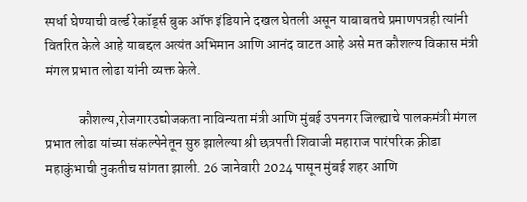स्पर्धा घेण्याची वर्ल्ड रेकॉर्ड्स बुक ऑफ इंडियाने दखल घेतली असून याबाबतचे प्रमाणपत्रही त्यांनी वितरित केले आहे याबद्दल अत्यंत अभिमान आणि आनंद वाटत आहे असे मत कौशल्य विकास मंत्री मंगल प्रभात लोढा यांनी व्यक्त केले.

            कौशल्य,रोजगारउद्योजकता नाविन्यता मंत्री आणि मुंबई उपनगर जिल्ह्याचे पालकमंत्री मंगल प्रभात लोढा यांच्या संकल्पेनेतून सुरु झालेल्या श्री छत्रपती शिवाजी महाराज पारंपरिक क्रीडा महाकुंभाची नुकतीच सांगता झाली. 26 जानेवारी 2024 पासून मुंबई शहर आणि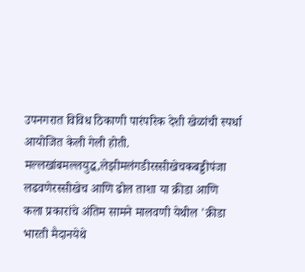उपनगरात विविध ठिकाणी पारंपरिक देशी खेळांची स्पर्धा आयोजित केली गेली होती. मल्लखांबमल्लयुद्ध,लेझीमलंगडीरस्सीखेचकबड्डीपंजा लढवणेरस्सीखेच आणि ढोल ताशा या क्रीडा आणि कला प्रकारांचे अंतिम सामने मालवणी येथील 'क्रीडा भारती मैदानयेथे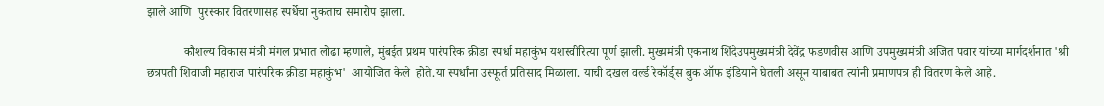झाले आणि  पुरस्कार वितरणासह स्पर्धेचा नुकताच समारोप झाला.

            कौशल्य विकास मंत्री मंगल प्रभात लोढा म्हणाले, मुंबईत प्रथम पारंपरिक क्रीडा स्पर्धा महाकुंभ यशस्वीरित्या पूर्ण झाली. मुख्यमंत्री एकनाथ शिंदेउपमुख्यमंत्री देवेंद्र फडणवीस आणि उपमुख्यमंत्री अजित पवार यांच्या मार्गदर्शनात 'श्री छत्रपती शिवाजी महाराज पारंपरिक क्रीडा महाकुंभ'  आयोजित केले  होते.या स्पर्धांना उस्फूर्त प्रतिसाद मिळाला. याची दखल वर्ल्ड रेकॉर्ड्स बुक ऑफ इंडियाने घेतली असून याबाबत त्यांनी प्रमाणपत्र ही वितरण केले आहे.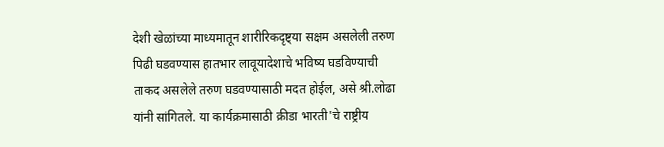देशी खेळांच्या माध्यमातून शारीरिकदृष्ट्या सक्षम असलेली तरुण पिढी घडवण्यास हातभार लावूयादेशाचे भविष्य घडविण्याची ताकद असलेले तरुण घडवण्यासाठी मदत होईल, असे श्री.लोढा यांनी सांगितले. या कार्यक्रमासाठी क्रीडा भारती'चे राष्ट्रीय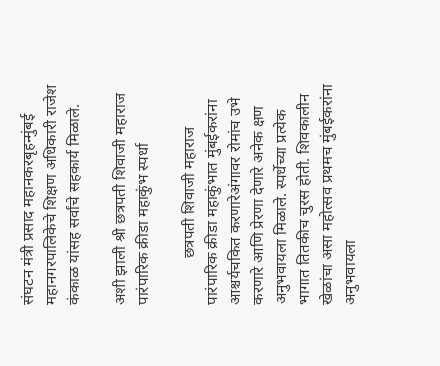संघटन मंत्री प्रसाद महानकरबृहन्मुंबई महानगरपालिकेचे शिक्षण अधिकारी राजेश कंकाळ यांसह सर्वांचे सहकार्य मिळाले.

अशी झाली श्री छत्रपती शिवाजी महाराज पारंपारिक क्रीडा महाकुंभ स्पर्धा

            छत्रपती शिवाजी महाराज पारंपारिक क्रीडा महाकुंभात मुंबईकरांना आश्चर्यचकित करणारेअंगावर रोमांच उभे करणारे आणि प्रेरणा देणारे अनेक क्षण अनुभवायला मिळाले. स्पर्धेच्या प्रत्येक भागात तितकीच चुरस होती. शिवकालीन खेळांचा असा महोत्सव प्रथमच मुंबईकरांना अनुभवायला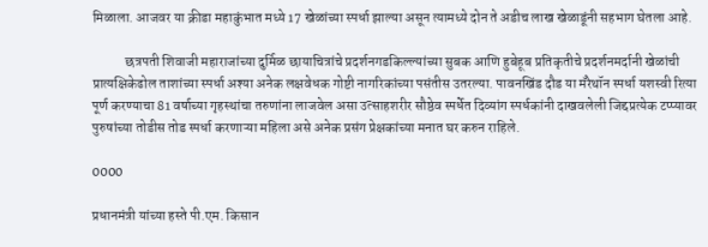मिळाला. आजवर या क्रीडा महाकुंभात मध्ये 17 खेळांच्या स्पर्धा झाल्या असून त्यामध्ये दोन ते अडीच लाख खेळाडूंनी सहभाग घेतला आहे.

            छत्रपती शिवाजी महाराजांच्या दुर्मिळ छायाचित्रांचे प्रदर्शनगडकिल्ल्यांच्या सुबक आणि हुबेहूब प्रतिकृतीचे प्रदर्शनमर्दानी खेळांची प्रात्यक्षिकेढोल ताशांच्या स्पर्धा अश्या अनेक लक्षवेधक गोष्टी नागरिकांच्या पसंतीस उतरल्या. पावनखिंड दौड या मॅरेथॉन स्पर्धा यशस्वी रित्या पूर्ण करण्याचा 81 वर्षाच्या गृहस्थांचा तरुणांना लाजवेल असा उत्साहशरीर सौष्ठेव स्पर्धेत दिव्यांग स्पर्धकांनी दाखवलेली जिद्दप्रत्येक टप्प्यावर पुरुषांच्या तोडीस तोड स्पर्धा करणाऱ्या महिला असे अनेक प्रसंग प्रेक्षकांच्या मनात घर करुन राहिले.

0000

प्रधानमंत्री यांच्या हस्ते पी.एम. किसान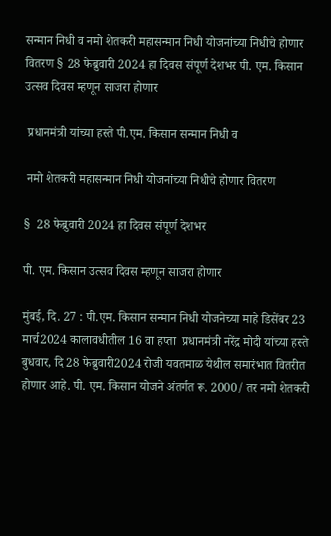सन्मान निधी व नमो शेतकरी महासन्मान निधी योजनांच्या निधीचे होणार वितरण § 28 फेब्रुवारी 2024 हा दिवस संपूर्ण देशभर पी. एम. किसान उत्सव दिवस म्हणून साजरा होणार

 प्रधानमंत्री यांच्या हस्ते पी.एम. किसान सन्मान निधी व

 नमो शेतकरी महासन्मान निधी योजनांच्या निधीचे होणार वितरण

§  28 फेब्रुवारी 2024 हा दिवस संपूर्ण देशभर

पी. एम. किसान उत्सव दिवस म्हणून साजरा होणार

मुंबई, दि. 27 : पी.एम. किसान सन्मान निधी योजनेच्या माहे डिसेंबर 23 मार्च2024 कालावधीतील 16 वा हप्ता  प्रधानमंत्री नरेंद्र मोदी यांच्या हस्ते बुधवार, दि 28 फेब्रुवारी2024 रोजी यवतमाळ येथील समारंभात वितरीत होणार आहे. पी. एम. किसान योजने अंतर्गत रू. 2000/ तर नमो शेतकरी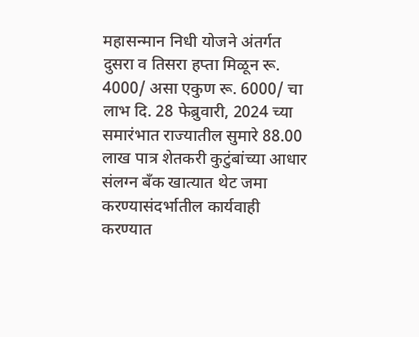महासन्मान निधी योजने अंतर्गत दुसरा व तिसरा हप्ता मिळून रू. 4000/ असा एकुण रू. 6000/ चा लाभ दि. 28 फेब्रुवारी, 2024 च्या समारंभात राज्यातील सुमारे 88.00 लाख पात्र शेतकरी कुटुंबांच्या आधार संलग्न बँक खात्यात थेट जमा करण्यासंदर्भातील कार्यवाही करण्यात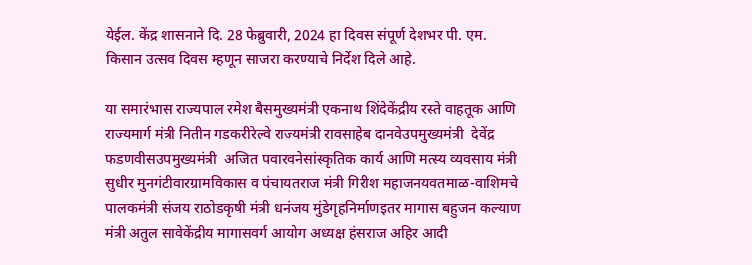येईल. केंद्र शासनाने दि. 28 फेब्रुवारी, 2024 हा दिवस संपूर्ण देशभर पी. एम. किसान उत्सव दिवस म्हणून साजरा करण्याचे निर्देश दिले आहे.

या समारंभास राज्यपाल रमेश बैसमुख्यमंत्री एकनाथ शिंदेकेंद्रीय रस्ते वाहतूक आणि राज्यमार्ग मंत्री नितीन गडकरीरेल्वे राज्यमंत्री रावसाहेब दानवेउपमुख्यमंत्री  देवेंद्र फडणवीसउपमुख्यमंत्री  अजित पवारवनेसांस्कृतिक कार्य आणि मत्स्य व्यवसाय मंत्री सुधीर मुनगंटीवारग्रामविकास व पंचायतराज मंत्री गिरीश महाजनयवतमाळ-वाशिमचे पालकमंत्री संजय राठोडकृषी मंत्री धनंजय मुंडेगृहनिर्माणइतर मागास बहुजन कल्याण मंत्री अतुल सावेकेंद्रीय मागासवर्ग आयोग अध्यक्ष हंसराज अहिर आदी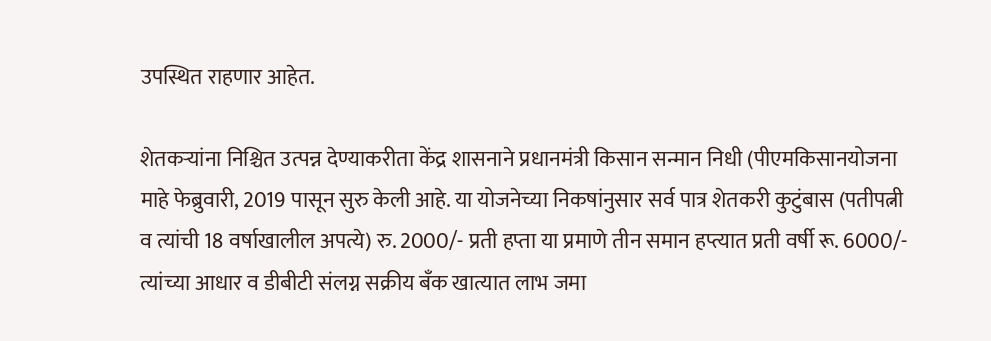उपस्थित राहणार आहेत.

शेतकऱ्यांना निश्चित उत्पन्न देण्याकरीता केंद्र शासनाने प्रधानमंत्री किसान सन्मान निधी (पीएमकिसानयोजना माहे फेब्रुवारी, 2019 पासून सुरु केली आहे. या योजनेच्या निकषांनुसार सर्व पात्र शेतकरी कुटुंबास (पतीपत्नी व त्यांची 18 वर्षाखालील अपत्ये) रु. 2000/- प्रती हप्ता या प्रमाणे तीन समान हप्त्यात प्रती वर्षी रू. 6000/- त्यांच्या आधार व डीबीटी संलग्न सक्रीय बँक खात्यात लाभ जमा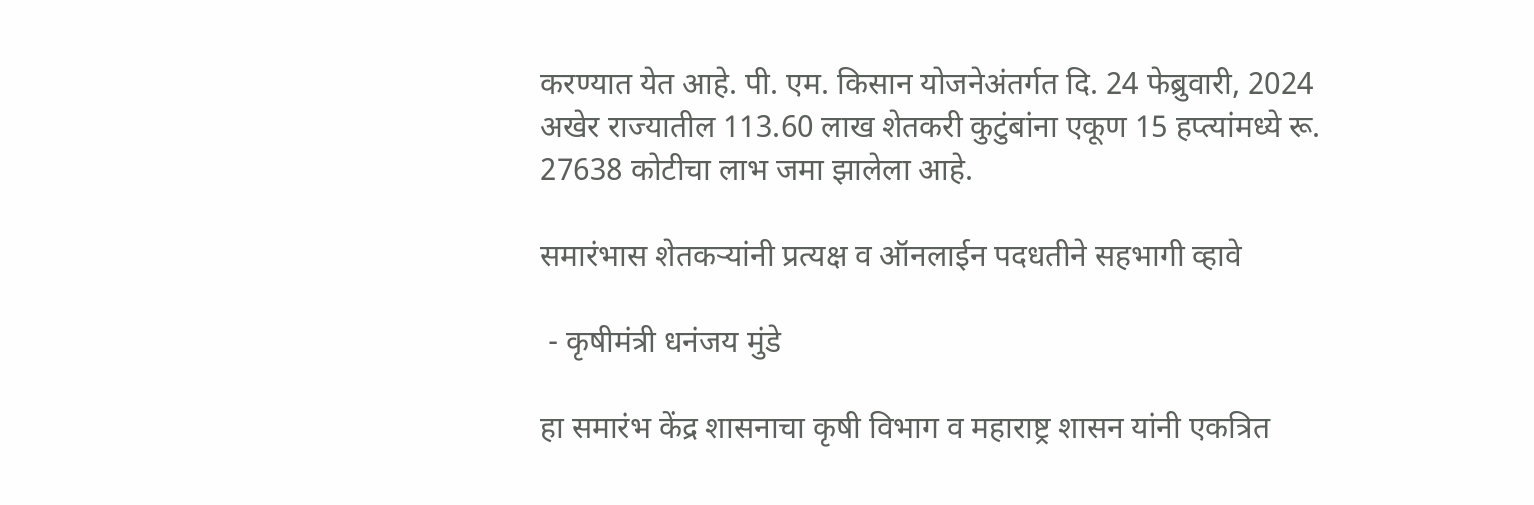करण्यात येत आहे. पी. एम. किसान योजनेअंतर्गत दि. 24 फेब्रुवारी, 2024 अखेर राज्यातील 113.60 लाख शेतकरी कुटुंबांना एकूण 15 हप्त्यांमध्ये रू. 27638 कोटीचा लाभ जमा झालेला आहे.

समारंभास शेतकऱ्यांनी प्रत्यक्ष व ऑनलाईन पदधतीने सहभागी व्हावे

 - कृषीमंत्री धनंजय मुंडे

हा समारंभ केंद्र शासनाचा कृषी विभाग व महाराष्ट्र शासन यांनी एकत्रित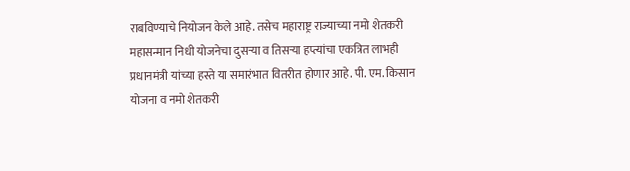राबविण्याचे नियोजन केले आहे. तसेच महाराष्ट्र राज्याच्या नमो शेतकरी महासन्मान निधी योजनेचा दुसऱ्या व तिसऱ्या हप्त्यांचा एकत्रित लाभही प्रधानमंत्री यांच्या हस्ते या समारंभात वितरीत होणार आहे. पी. एम. किसान योजना व नमो शेतकरी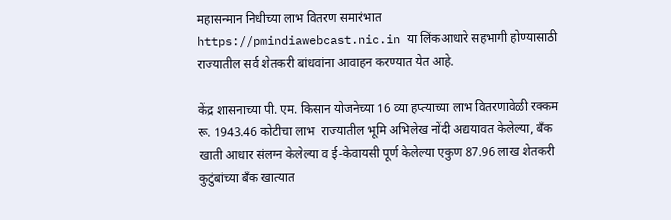महासन्मान निधीच्या लाभ वितरण समारंभात https://pmindiawebcast.nic.in या लिंकआधारे सहभागी होण्यासाठी राज्यातील सर्व शेतकरी बांधवांना आवाहन करण्यात येत आहे.

केंद्र शासनाच्या पी. एम. किसान योजनेच्या 16 व्या हप्त्याच्या लाभ वितरणावेळी रक्कम रू. 1943.46 कोटीचा लाभ  राज्यातील भूमि अभिलेख नोंदी अद्ययावत केलेल्या, बँक खाती आधार संलग्न केलेल्या व ई-केवायसी पूर्ण केलेल्या एकुण 87.96 लाख शेतकरी कुटुंबांच्या बँक खात्यात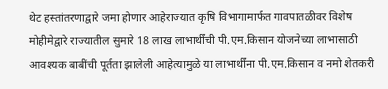थेट हस्तांतरणाद्वारे जमा होणार आहेराज्यात कृषि विभागामार्फत गावपातळीवर विशेष मोहीमेद्वारे राज्यातील सुमारे 18 लाख लाभार्थींची पी.एम.किसान योजनेच्या लाभासाठी आवश्यक बाबींची पूर्तता झालेली आहेत्यामुळे या लाभार्थींना पी.एम.किसान व नमो शेतकरी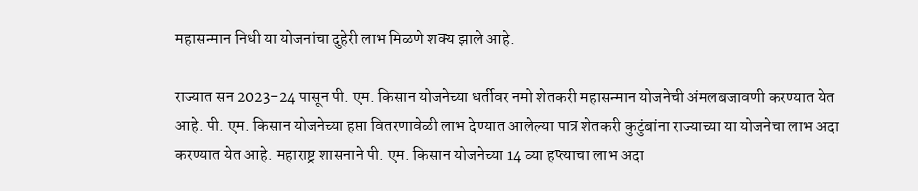महासन्मान निधी या योजनांचा दुहेरी लाभ मिळणे शक्य झाले आहे.

राज्यात सन 2023-24 पासून पी. एम. किसान योजनेच्या धर्तीवर नमो शेतकरी महासन्मान योजनेची अंमलबजावणी करण्यात येत आहे. पी. एम. किसान योजनेच्या हप्ता वितरणावेळी लाभ देण्यात आलेल्या पात्र शेतकरी कुटुंबांना राज्याच्या या योजनेचा लाभ अदा करण्यात येत आहे. महाराष्ट्र शासनाने पी. एम. किसान योजनेच्या 14 व्या हप्त्याचा लाभ अदा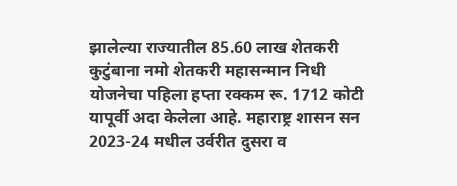झालेल्या राज्यातील 85.60 लाख शेतकरी कुटुंबाना नमो शेतकरी महासन्मान निधी योजनेचा पहिला हप्ता रक्कम रू. 1712 कोटी यापूर्वी अदा केलेला आहे. महाराष्ट्र शासन सन 2023-24 मधील उर्वरीत दुसरा व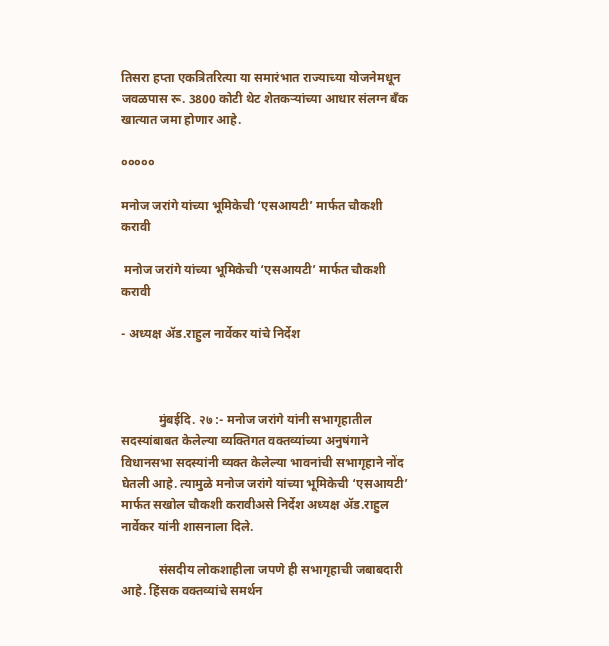तिसरा हप्ता एकत्रितरित्या या समारंभात राज्याच्या योजनेमधून जवळपास रू. 3800 कोटी थेट शेतकऱ्यांच्या आधार संलग्न बँक खात्यात जमा होणार आहे.

०००००

मनोज जरांगे यांच्या भूमिकेची ‘एसआयटी’ मार्फत चौकशी करावी

 मनोज जरांगे यांच्या भूमिकेची ‘एसआयटी’ मार्फत चौकशी करावी

- अध्यक्ष ॲड.राहुल नार्वेकर यांचे निर्देश



            मुंबईदि. २७ :- मनोज जरांगे यांनी सभागृहातील सदस्यांबाबत केलेल्या व्यक्तिगत वक्तव्यांच्या अनुषंगाने विधानसभा सदस्यांनी व्यक्त केलेल्या भावनांची सभागृहाने नोंद घेतली आहे. त्यामुळे मनोज जरांगे यांच्या भूमिकेची ‘एसआयटी’ मार्फत सखोल चौकशी करावीअसे निर्देश अध्यक्ष ॲड.राहुल नार्वेकर यांनी शासनाला दिले.

            संसदीय लोकशाहीला जपणे ही सभागृहाची जबाबदारी आहे. हिंसक वक्तव्यांचे समर्थन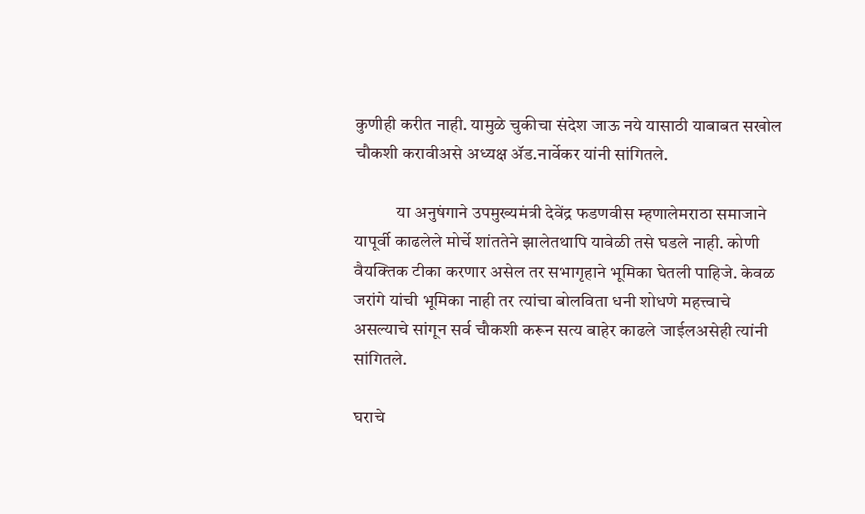कुणीही करीत नाही. यामुळे चुकीचा संदेश जाऊ नये यासाठी याबाबत सखोल चौकशी करावीअसे अध्यक्ष ॲड.नार्वेकर यांनी सांगितले.

            या अनुषंगाने उपमुख्यमंत्री देवेंद्र फडणवीस म्हणालेमराठा समाजाने यापूर्वी काढलेले मोर्चे शांततेने झालेतथापि यावेळी तसे घडले नाही. कोणी वैयक्तिक टीका करणार असेल तर सभागृहाने भूमिका घेतली पाहिजे. केवळ जरांगे यांची भूमिका नाही तर त्यांचा बोलविता धनी शोधणे महत्त्वाचे असल्याचे सांगून सर्व चौकशी करून सत्य बाहेर काढले जाईलअसेही त्यांनी सांगितले.

घराचे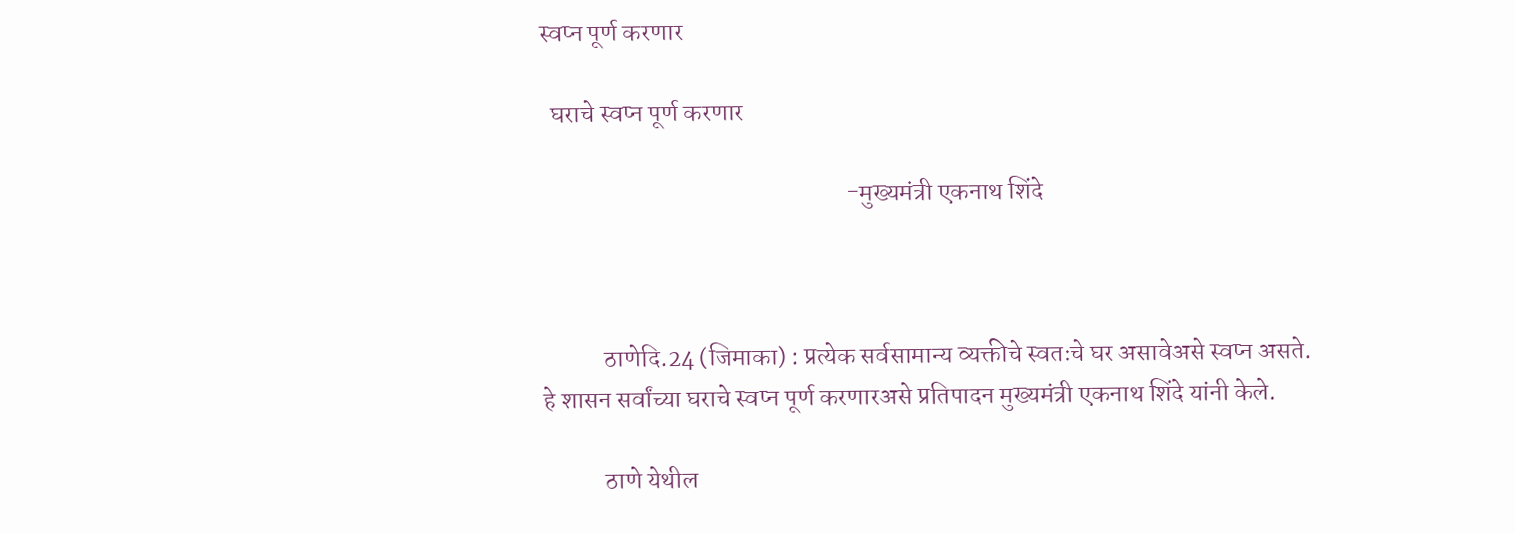स्वप्न पूर्ण करणार

  घराचे स्वप्न पूर्ण करणार

                                                            -मुख्यमंत्री एकनाथ शिंदे



            ठाणेदि.24 (जिमाका) : प्रत्येक सर्वसामान्य व्यक्तीचे स्वतःचे घर असावेअसे स्वप्न असते. हे शासन सर्वांच्या घराचे स्वप्न पूर्ण करणारअसे प्रतिपादन मुख्यमंत्री एकनाथ शिंदे यांनी केले.

            ठाणे येथील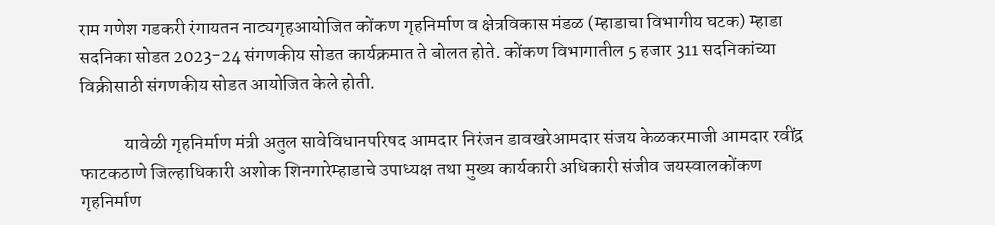राम गणेश गडकरी रंगायतन नाट्यगृहआयोजित कोंकण गृहनिर्माण व क्षेत्रविकास मंडळ (म्हाडाचा विभागीय घटक) म्हाडा सदनिका सोडत 2023-24 संगणकीय सोडत कार्यक्रमात ते बोलत होते. कोंकण विभागातील 5 हजार 311 सदनिकांच्या विक्रीसाठी संगणकीय सोडत आयोजित केले होती.

            यावेळी गृहनिर्माण मंत्री अतुल सावेविधानपरिषद आमदार निरंजन डावखरेआमदार संजय केळकरमाजी आमदार रवींद्र फाटकठाणे जिल्हाधिकारी अशोक शिनगारेम्हाडाचे उपाध्यक्ष तथा मुख्य कार्यकारी अधिकारी संजीव जयस्वालकोंकण गृहनिर्माण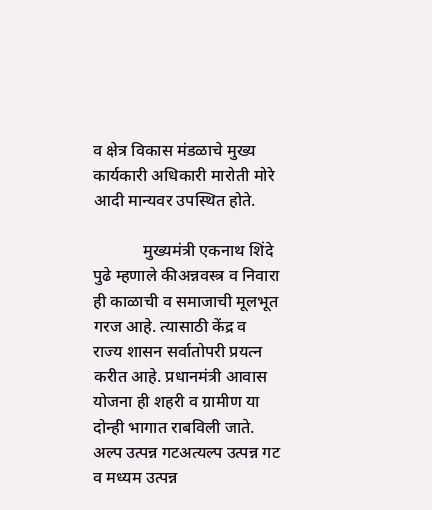व क्षेत्र विकास मंडळाचे मुख्य कार्यकारी अधिकारी मारोती मोरे आदी मान्यवर उपस्थित होते.

            मुख्यमंत्री एकनाथ शिंदे पुढे म्हणाले कीअन्नवस्त्र व निवारा ही काळाची व समाजाची मूलभूत गरज आहे. त्यासाठी केंद्र व राज्य शासन सर्वातोपरी प्रयत्न करीत आहे. प्रधानमंत्री आवास योजना ही शहरी व ग्रामीण या दोन्ही भागात राबविली जाते. अल्प उत्पन्न गटअत्यल्प उत्पन्न गट व मध्यम उत्पन्न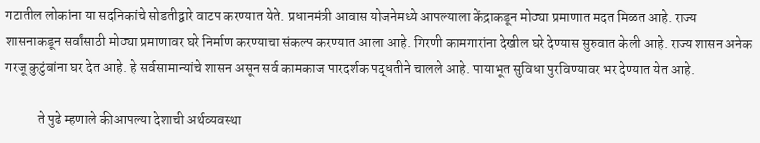गटातील लोकांना या सदनिकांचे सोडतीद्वारे वाटप करण्यात येते. प्रधानमंत्री आवास योजनेमध्ये आपल्याला केंद्राकडून मोठ्या प्रमाणात मदत मिळत आहे. राज्य शासनाकडून सर्वांसाठी मोठ्या प्रमाणावर घरे निर्माण करण्याचा संकल्प करण्यात आला आहे. गिरणी कामगारांना देखील घरे देण्यास सुरुवात केली आहे. राज्य शासन अनेक गरजू कुटुंबांना घर देत आहे. हे सर्वसामान्यांचे शासन असून सर्व कामकाज पारदर्शक पद्धतीने चालले आहे. पायाभूत सुविधा पुरविण्यावर भर देण्यात येत आहे.

            ते पुढे म्हणाले कीआपल्या देशाची अर्थव्यवस्था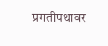प्रगतीपथावर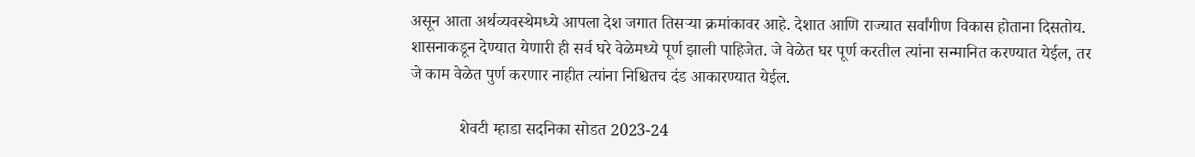असून आता अर्थव्यवस्थेमध्ये आपला देश जगात तिसऱ्या क्रमांकावर आहे. देशात आणि राज्यात सर्वांगीण विकास होताना दिसतोय. शासनाकडून देण्यात येणारी ही सर्व घरे वेळेमध्ये पूर्ण झाली पाहिजेत. जे वेळेत घर पूर्ण करतील त्यांना सन्मानित करण्यात येईल, तर जे काम वेळेत पुर्ण करणार नाहीत त्यांना निश्चितच दंड आकारण्यात येईल.

            शेवटी म्हाडा सदनिका सोडत 2023-24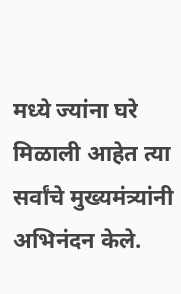मध्ये ज्यांना घरे मिळाली आहेत त्या सर्वांचे मुख्यमंत्र्यांनी अभिनंदन केले.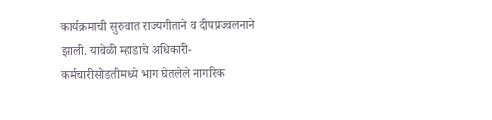कार्यक्रमाची सुरुवात राज्यगीताने व दीपप्रज्वलनाने झाली. यावेळी म्हाडाचे अधिकारी-कर्मचारीसोडतीमध्ये भाग घेतलेले नागरिक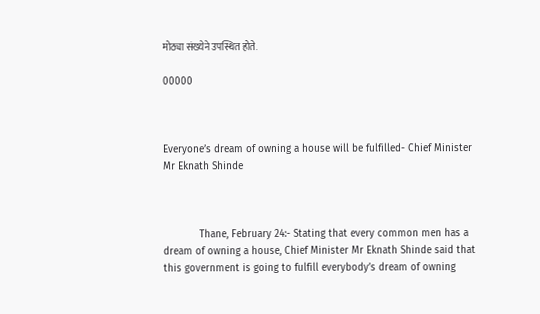मोठ्या संख्येने उपस्थित होते.

00000



Everyone’s dream of owning a house will be fulfilled- Chief Minister Mr Eknath Shinde



            Thane, February 24:- Stating that every common men has a dream of owning a house, Chief Minister Mr Eknath Shinde said that this government is going to fulfill everybody’s dream of owning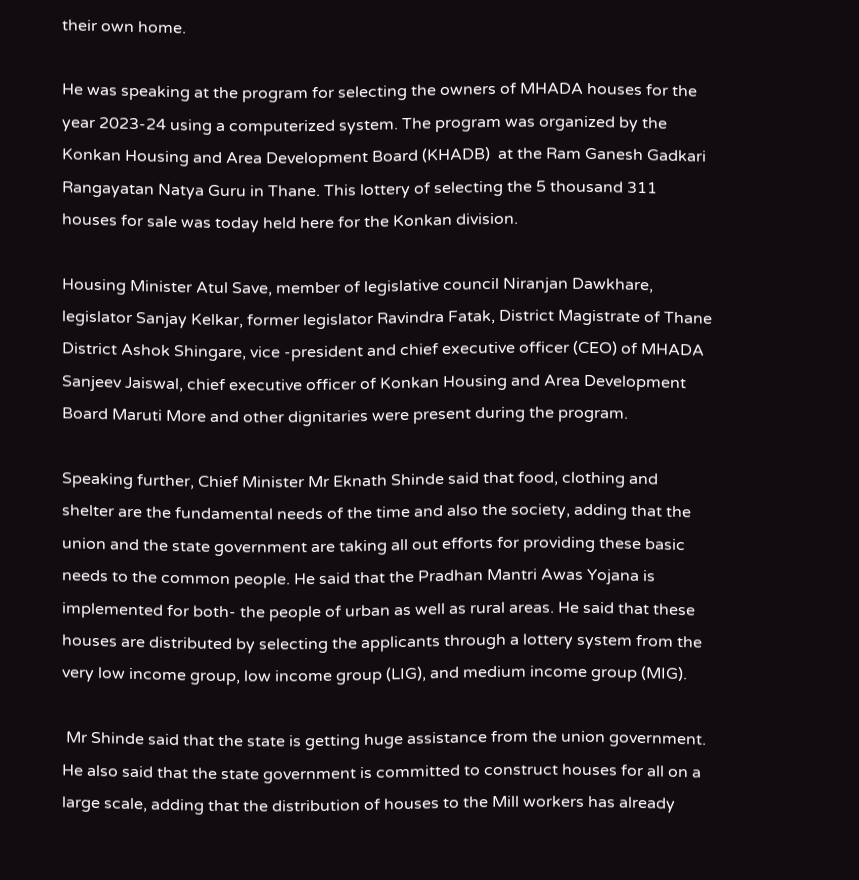their own home.

He was speaking at the program for selecting the owners of MHADA houses for the year 2023-24 using a computerized system. The program was organized by the Konkan Housing and Area Development Board (KHADB)  at the Ram Ganesh Gadkari Rangayatan Natya Guru in Thane. This lottery of selecting the 5 thousand 311 houses for sale was today held here for the Konkan division.

Housing Minister Atul Save, member of legislative council Niranjan Dawkhare, legislator Sanjay Kelkar, former legislator Ravindra Fatak, District Magistrate of Thane District Ashok Shingare, vice -president and chief executive officer (CEO) of MHADA Sanjeev Jaiswal, chief executive officer of Konkan Housing and Area Development Board Maruti More and other dignitaries were present during the program.

Speaking further, Chief Minister Mr Eknath Shinde said that food, clothing and shelter are the fundamental needs of the time and also the society, adding that the union and the state government are taking all out efforts for providing these basic needs to the common people. He said that the Pradhan Mantri Awas Yojana is implemented for both- the people of urban as well as rural areas. He said that these houses are distributed by selecting the applicants through a lottery system from the very low income group, low income group (LIG), and medium income group (MIG).

 Mr Shinde said that the state is getting huge assistance from the union government. He also said that the state government is committed to construct houses for all on a large scale, adding that the distribution of houses to the Mill workers has already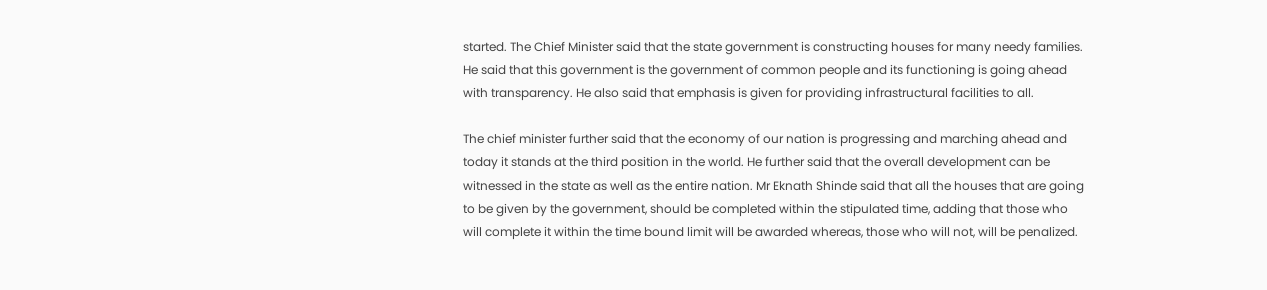started. The Chief Minister said that the state government is constructing houses for many needy families. He said that this government is the government of common people and its functioning is going ahead with transparency. He also said that emphasis is given for providing infrastructural facilities to all.

The chief minister further said that the economy of our nation is progressing and marching ahead and today it stands at the third position in the world. He further said that the overall development can be witnessed in the state as well as the entire nation. Mr Eknath Shinde said that all the houses that are going to be given by the government, should be completed within the stipulated time, adding that those who will complete it within the time bound limit will be awarded whereas, those who will not, will be penalized.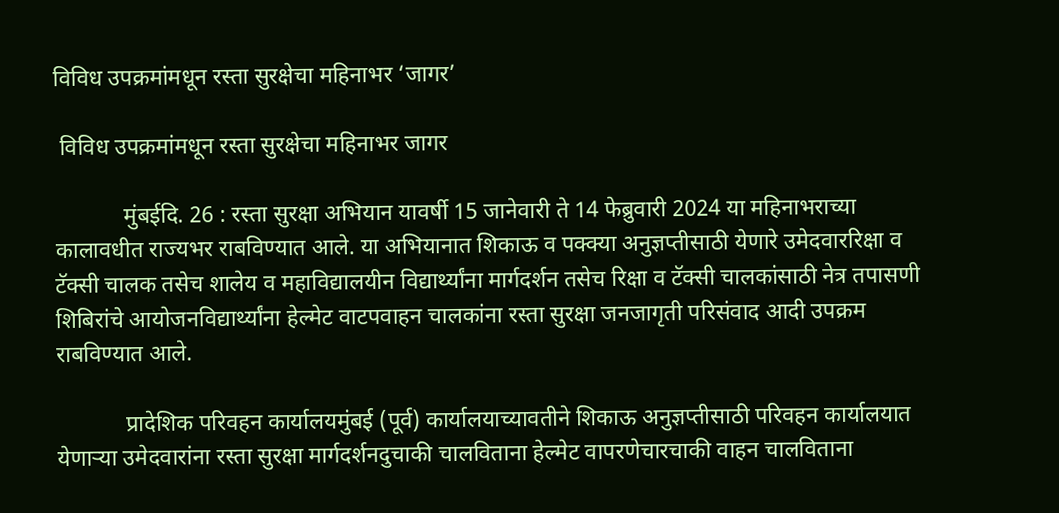विविध उपक्रमांमधून रस्ता सुरक्षेचा महिनाभर ‘जागर’

 विविध उपक्रमांमधून रस्ता सुरक्षेचा महिनाभर जागर

            मुंबईदि. 26 : रस्ता सुरक्षा अभियान यावर्षी 15 जानेवारी ते 14 फेब्रुवारी 2024 या महिनाभराच्या कालावधीत राज्यभर राबविण्यात आले. या अभियानात शिकाऊ व पक्क्या अनुज्ञप्तीसाठी येणारे उमेदवाररिक्षा व टॅक्सी चालक तसेच शालेय व महाविद्यालयीन विद्यार्थ्यांना मार्गदर्शन तसेच रिक्षा व टॅक्सी चालकांसाठी नेत्र तपासणी शिबिरांचे आयोजनविद्यार्थ्यांना हेल्मेट वाटपवाहन चालकांना रस्ता सुरक्षा जनजागृती परिसंवाद आदी उपक्रम राबविण्यात आले.

            प्रादेशिक परिवहन कार्यालयमुंबई (पूर्व) कार्यालयाच्यावतीने शिकाऊ अनुज्ञप्तीसाठी परिवहन कार्यालयात येणाऱ्या उमेदवारांना रस्ता सुरक्षा मार्गदर्शनदुचाकी चालविताना हेल्मेट वापरणेचारचाकी वाहन चालविताना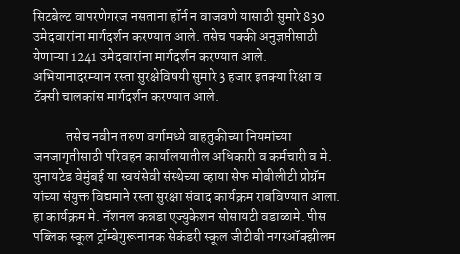सिटबेल्ट वापरणेगरज नसताना हॉर्न न वाजवणे यासाठी सुमारे 830 उमेदवारांना मार्गदर्शन करण्यात आले. तसेच पक्की अनुज्ञप्तीसाठी येणाऱ्या 1241 उमेदवारांना मार्गदर्शन करण्यात आले. अभियानादरम्यान रस्ता सुरक्षेविषयी सुमारे 3 हजार इतक्या रिक्षा व टॅक्सी चालकांस मार्गदर्शन करण्यात आले.

            तसेच नवीन तरुण वर्गामध्ये वाहतुकीच्या नियमांच्या जनजागृतीसाठी परिवहन कार्यालयातील अधिकारी व कर्मचारी व मे. युनायटेड वेमुंबई या स्वयंसेवी संस्थेच्या व्हाया सेफ मोबीलीटी प्रोग्रॅम यांच्या संयुक्त विद्यमाने रस्ता सुरक्षा संवाद कार्यक्रम राबविण्यात आला.  हा कार्यक्रम मे. नॅशनल कन्नडा एज्युकेशन सोसायटी वडाळामे. पीस पब्लिक स्कूल ट्रॉम्बेगुरूनानक सेकंडरी स्कूल जीटीबी नगरऑक्झीलम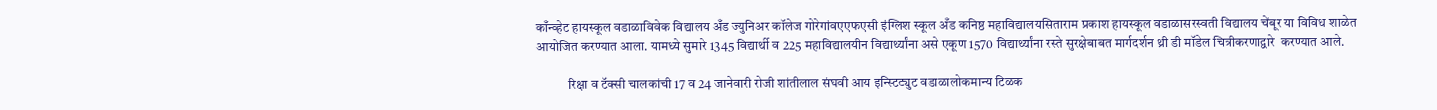काँन्व्हेट हायस्कूल वडाळाविवेक विद्यालय अँड ज्युनिअर कॉलेज गोरेगांवएएफएसी इंग्लिश स्कूल अँड कनिष्ठ महाविद्यालयसिताराम प्रकाश हायस्कूल वडाळासरस्वती विद्यालय चेंबूर या विविध शाळेत आयोजित करण्यात आला. यामध्ये सुमारे 1345 विद्यार्थी व 225 महाविद्यालयीन विद्यार्थ्यांना असे एकूण 1570 विद्यार्थ्यांना रस्ते सुरक्षेबाबत मार्गदर्शन थ्री डी मॉडेल चित्रीकरणाद्वारे  करण्यात आले.

            रिक्षा व टॅक्सी चालकांची 17 व 24 जानेवारी रोजी शांतीलाल संघवी आय इन्स्टिट्युट वडाळालोकमान्य टिळक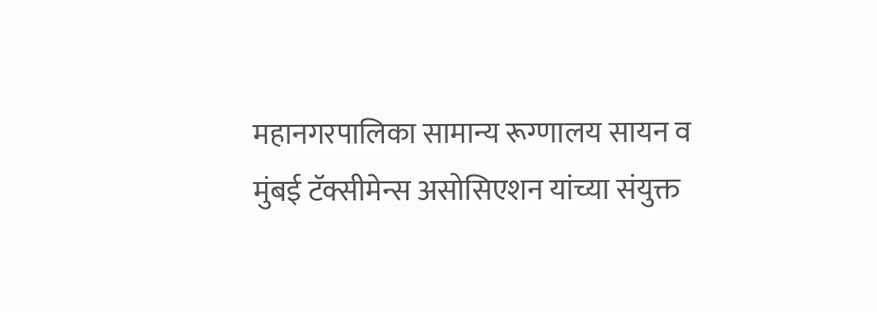महानगरपालिका सामान्य रूग्णालय सायन व मुंबई टॅक्सीमेन्स असोसिएशन यांच्या संयुक्त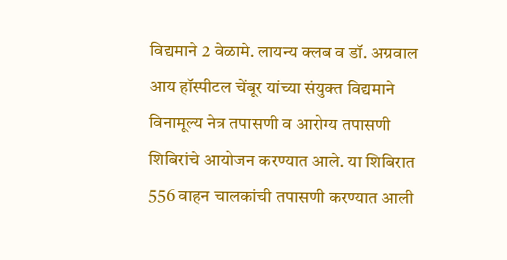विद्यमाने 2 वेळामे. लायन्य क्लब व डॉ. अग्रवाल आय हॉस्पीटल चेंबूर यांच्या संयुक्त विद्यमाने विनामूल्य नेत्र तपासणी व आरोग्य तपासणी शिबिरांचे आयोजन करण्यात आले. या शिबिरात 556 वाहन चालकांची तपासणी करण्यात आली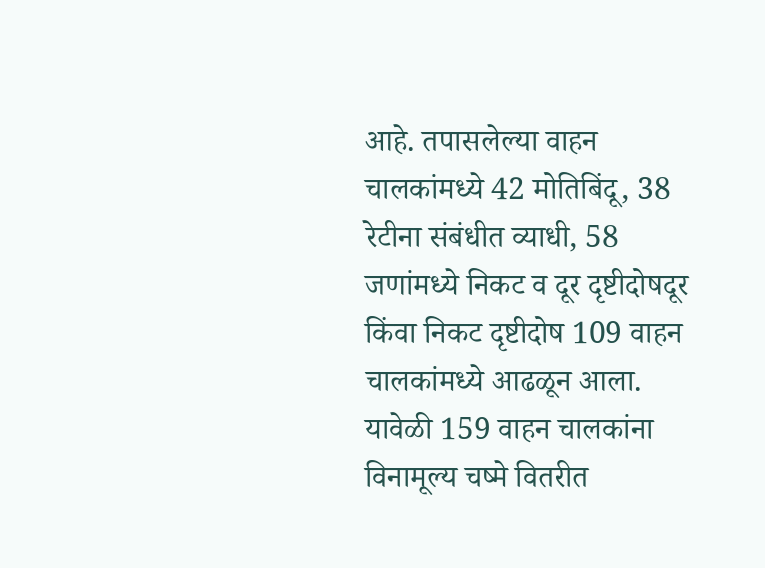आहे. तपासलेल्या वाहन चालकांमध्ये 42 मोतिबिंदू, 38 रेटीना संबंधीत व्याधी, 58 जणांमध्ये निकट व दूर दृष्टीदोषदूर किंवा निकट दृष्टीदोष 109 वाहन चालकांमध्ये आढळून आला.  यावेळी 159 वाहन चालकांना विनामूल्य चष्मे वितरीत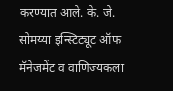करण्यात आले. के. जे. सोमय्या इन्स्टिट्यूट ऑफ मॅनेजमेंट व वाणिज्यकला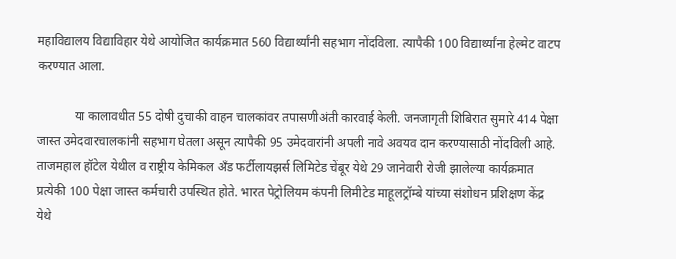महाविद्यालय विद्याविहार येथे आयोजित कार्यक्रमात 560 विद्यार्थ्यांनी सहभाग नोंदविला. त्यापैकी 100 विद्यार्थ्यांना हेल्मेट वाटप करण्यात आला.

            या कालावधीत 55 दोषी दुचाकी वाहन चालकांवर तपासणीअंती कारवाई केली. जनजागृती शिबिरात सुमारे 414 पेक्षा जास्त उमेदवारचालकांनी सहभाग घेतला असून त्यापैकी 95 उमेदवारांनी अपली नावे अवयव दान करण्यासाठी नोंदविली आहे.  ताजमहाल हॉटेल येथील व राष्ट्रीय केमिकल अँड फर्टीलायझर्स लिमिटेड चेंबूर येथे 29 जानेवारी रोजी झालेल्या कार्यक्रमात प्रत्येकी 100 पेक्षा जास्त कर्मचारी उपस्थित होते. भारत पेट्रोलियम कंपनी लिमीटेड माहूलट्रॉम्बे यांच्या संशोधन प्रशिक्षण केंद्र येथे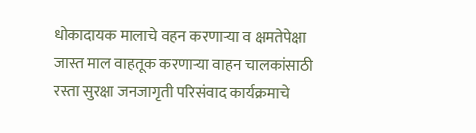धोकादायक मालाचे वहन करणाऱ्या व क्षमतेपेक्षा जास्त माल वाहतूक करणाऱ्या वाहन चालकांसाठी रस्ता सुरक्षा जनजागृती परिसंवाद कार्यक्रमाचे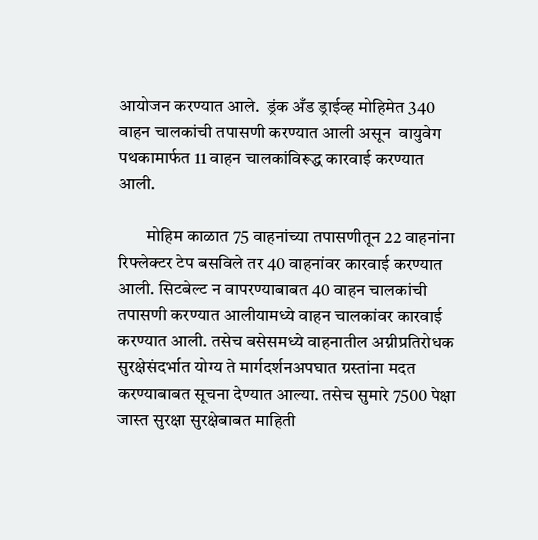आयोजन करण्यात आले.  ड्रंक अँड ड्राईव्ह मोहिमेत 340 वाहन चालकांची तपासणी करण्यात आली असून  वायुवेग पथकामार्फत 11 वाहन चालकांविरूद्ध कारवाई करण्यात आली.

        मोहिम काळात 75 वाहनांच्या तपासणीतून 22 वाहनांना रिफ्लेक्टर टेप बसविले तर 40 वाहनांवर कारवाई करण्यात आली. सिटबेल्ट न वापरण्याबाबत 40 वाहन चालकांची तपासणी करण्यात आलीयामध्ये वाहन चालकांवर कारवाई करण्यात आली. तसेच बसेसमध्ये वाहनातील अग्नीप्रतिरोधक सुरक्षेसंदर्भात योग्य ते मार्गदर्शनअपघात ग्रस्तांना मदत करण्याबाबत सूचना देण्यात आल्या. तसेच सुमारे 7500 पेक्षा जास्त सुरक्षा सुरक्षेबाबत माहिती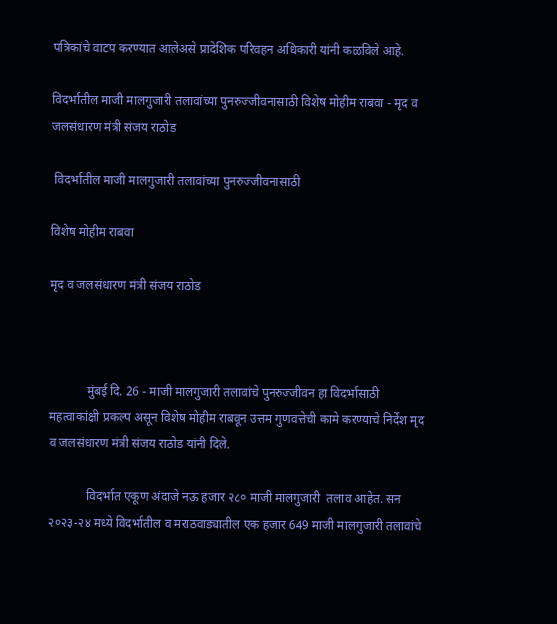पत्रिकांचे वाटप करण्यात आलेअसे प्रादेशिक परिवहन अधिकारी यांनी कळविले आहे.

विदर्भातील माजी मालगुजारी तलावांच्या पुनरुज्जीवनासाठी विशेष मोहीम राबवा - मृद व जलसंधारण मंत्री संजय राठोड

 विदर्भातील माजी मालगुजारी तलावांच्या पुनरुज्जीवनासाठी

विशेष मोहीम राबवा

मृद व जलसंधारण मंत्री संजय राठोड



            मुंबई दि. 26 - माजी मालगुजारी तलावांचे पुनरुज्जीवन हा विदर्भासाठी महत्वाकांक्षी प्रकल्प असून विशेष मोहीम राबवून उत्तम गुणवत्तेची कामे करण्याचे निर्देश मृद व जलसंधारण मंत्री संजय राठोड यांनी दिले.

            विदर्भात एकूण अंदाजे नऊ हजार २८० माजी मालगुजारी  तलाव आहेत. सन २०२३-२४ मध्ये विदर्भातील व मराठवाड्यातील एक हजार 649 माजी मालगुजारी तलावांचे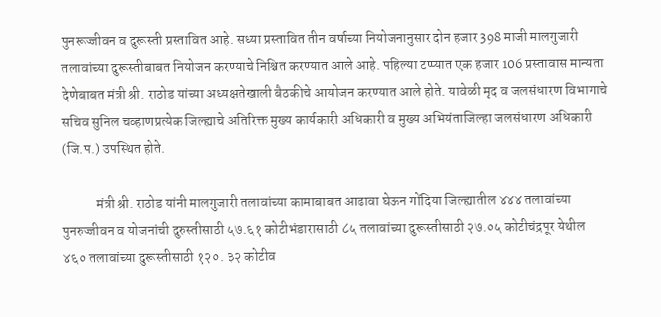पुनरूज्जीवन व दुरूस्ती प्रस्तावित आहे. सध्या प्रस्तावित तीन वर्षाच्या नियोजनानुसार दोन हजार 398 माजी मालगुजारी तलावांच्या दुरूस्तीबाबत नियोजन करण्याचे निश्च‍ित करण्यात आले आहे. पहिल्या टप्प्यात एक हजार 106 प्रस्तावास मान्यता देणेबाबत मंत्री श्री. राठोड यांच्या अध्यक्षतेखाली बैठकीचे आयोजन करण्यात आले होते. यावेळी मृद व जलसंधारण विभागाचे सचिव सुनिल चव्हाणप्रत्येक जिल्ह्याचे अतिरिक्त मुख्य कार्यकारी अधिकारी व मुख्य अभियंताजिल्हा जलसंधारण अधिकारी (जि.प.) उपस्थित होते.

            मंत्री श्री. राठोड यांनी मालगुजारी तलावांच्या कामाबाबत आढावा घेऊन गोंदिया जिल्ह्यातील ४४४ तलावांच्या पुनरुज्जीवन व योजनांची दुरुस्तीसाठी ५७.६१ कोटीभंडारासाठी ८५ तलावांच्या दुरूस्तीसाठी २७.०५ कोटीचंद्रपूर येथील ४६० तलावांच्या दुरूस्तीसाठी १२०. ३२ कोटीव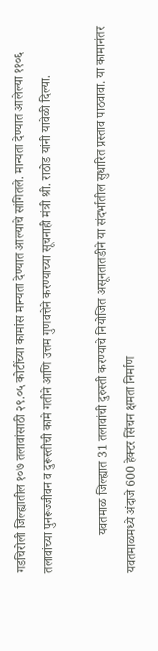गडचिरोली जिल्ह्यातील १०७ तलावांसाठी २९.०५ कोटींच्या कामांस मान्यता देण्यात आल्याचे सांगितले. मान्यता देण्यात आलेल्या ११०६ तलावांच्या पुनरूज्जीवन व दुरूस्तीची कामे गतीने आणि उत्तम गुणवत्तेने करण्याच्या सूचनाही मंत्री श्री. राठोड यांनी यावेळी दिल्या.

            यवतमाळ जिल्ह्यात 31 तलावांची दुरुस्ती करण्याचे नियोजित असूनतातडीने या संदर्भातील सुधारित प्रस्ताव पाठवावा. या कामानंतर यवतमाळमध्ये अंदाजे 600 हेक्टर सिंचन क्षमता निर्माण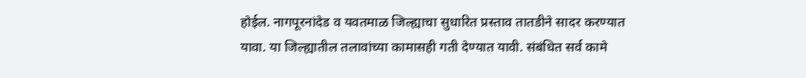होईल. नागपूरनांदेड व यवतमाळ जिल्ह्याचा सुधारित प्रस्ताव तातडीने सादर करण्यात यावा. या जिल्‍ह्यातील तलावांच्या कामासही गती देण्यात यावी. संबंधित सर्व कामे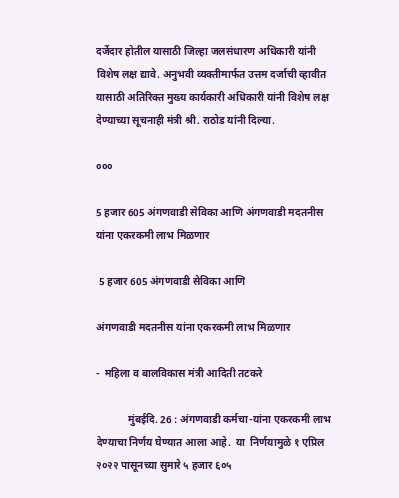दर्जेदार होतील यासाठी जिल्हा जलसंधारण अधिकारी यांनी विशेष लक्ष द्यावे. अनुभवी व्यक्तीमार्फत उत्तम दर्जाची व्हावीत यासाठी अतिरिक्त मुख्य कार्यकारी अधिकारी यांनी विशेष लक्ष देण्याच्या सूचनाही मंत्री श्री. राठोड यांनी दिल्या.

०००

5 हजार 605 अंगणवाडी सेविका आणि अंगणवाडी मदतनीस यांना एकरकमी लाभ मिळणार

 5 हजार 605 अंगणवाडी सेविका आणि

अंगणवाडी मदतनीस यांना एकरकमी लाभ मिळणार

-  महिला व बालविकास मंत्री आदिती तटकरे

            मुंबईदि. 26 : अंगणवाडी कर्मचा-यांना एकरकमी लाभ देण्याचा निर्णय घेण्यात आला आहे.  या  निर्णयामुळे १ एप्रिल २०२२ पासूनच्या सुमारे ५ हजार ६०५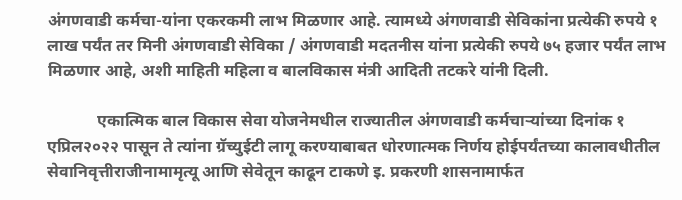अंगणवाडी कर्मचा-यांना एकरकमी लाभ मिळणार आहे. त्यामध्ये अंगणवाडी सेविकांना प्रत्येकी रुपये १ लाख पर्यंत तर मिनी अंगणवाडी सेविका / अंगणवाडी मदतनीस यांना प्रत्येकी रुपये ७५ हजार पर्यंत लाभ मिळणार आहे, अशी माहिती महिला व बालविकास मंत्री आदिती तटकरे यांनी दिली.

            एकात्मिक बाल विकास सेवा योजनेमधील राज्यातील अंगणवाडी कर्मचाऱ्यांच्या दिनांक १ एप्रिल२०२२ पासून ते त्यांना ग्रॅच्युईटी लागू करण्याबाबत धोरणात्मक निर्णय होईपर्यंतच्या कालावधीतील सेवानिवृत्तीराजीनामामृत्यू आणि सेवेतून काढून टाकणे इ. प्रकरणी शासनामार्फत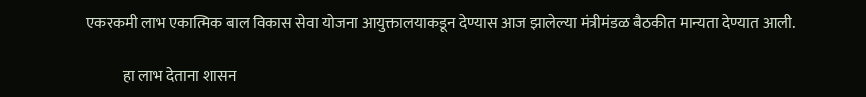एकरकमी लाभ एकात्मिक बाल विकास सेवा योजना आयुक्तालयाकडून देण्यास आज झालेल्या मंत्रीमंडळ बैठकीत मान्यता देण्यात आली.

            हा लाभ देताना शासन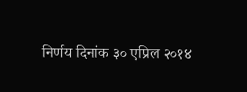निर्णय दिनांक ३० एप्रिल २०१४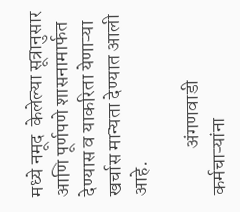मध्ये नमूद  केलेल्या सूत्रानुसार आणि पूर्णपणे शासनामार्फत देण्यास व याकरिता येणाऱ्या खर्चास मान्यता देण्यात आली आहे.

            अंगणवाडी कर्मचाऱ्यांना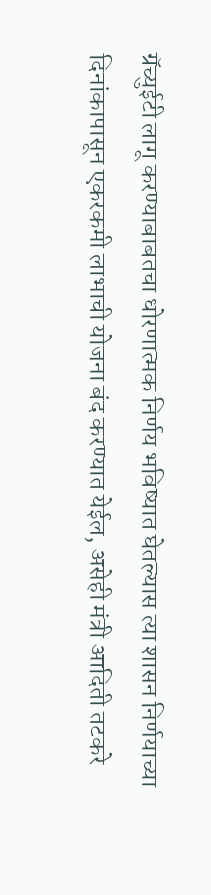ग्रॅच्युईटी लागू करण्याबाबतचा धोरणात्मक निर्णय भविष्यात घेतल्यास त्या शासन निर्णयाच्या दिनांकापासून एकरकमी लाभाची योजना बंद करण्यात येईल, असेही मंत्री आदिती तटकरे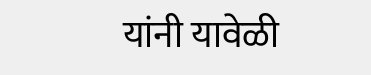यांनी यावेळी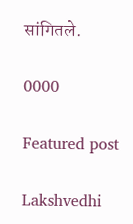सांगितले.

0000

Featured post

Lakshvedhi